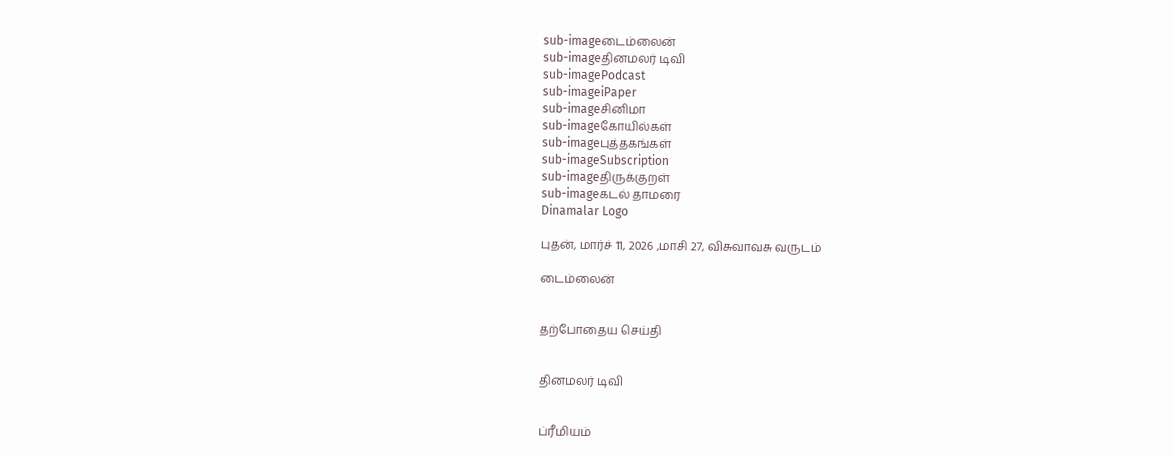sub-imageடைம்லைன்
sub-imageதினமலர் டிவி
sub-imagePodcast
sub-imageiPaper
sub-imageசினிமா
sub-imageகோயில்கள்
sub-imageபுத்தகங்கள்
sub-imageSubscription
sub-imageதிருக்குறள்
sub-imageகடல் தாமரை
Dinamalar Logo

புதன், மார்ச் 11, 2026 ,மாசி 27, விசுவாவசு வருடம்

டைம்லைன்


தற்போதைய செய்தி


தினமலர் டிவி


ப்ரீமியம்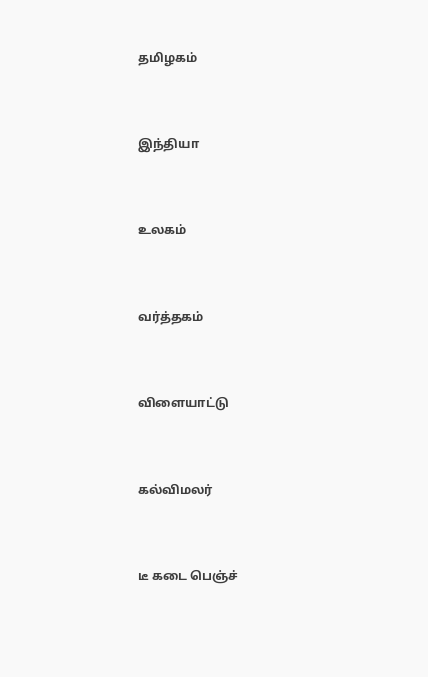தமிழகம்


இந்தியா


உலகம்


வர்த்தகம்


விளையாட்டு


கல்விமலர்


டீ கடை பெஞ்ச்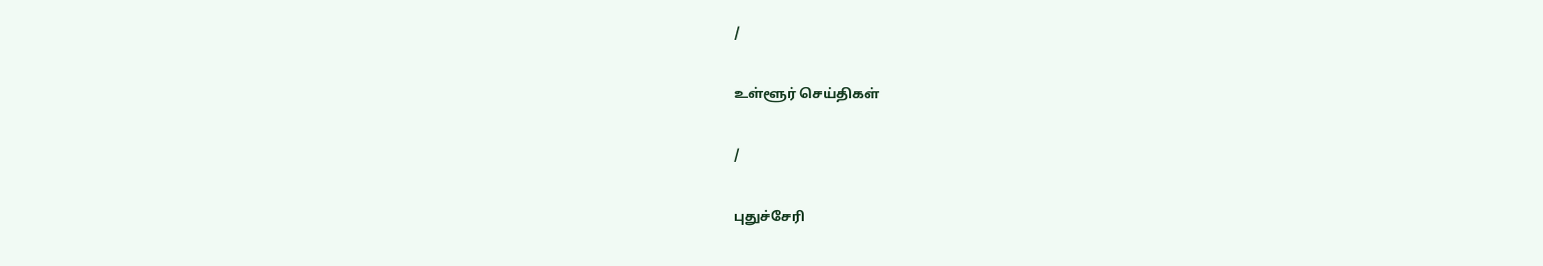/

உள்ளூர் செய்திகள்

/

புதுச்சேரி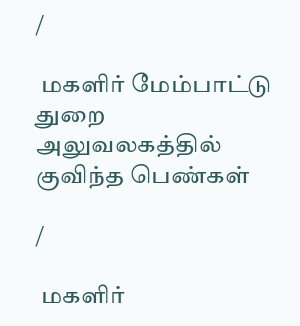/

 மகளிர் மேம்பாட்டு துறை அலுவலகத்தில் குவிந்த பெண்கள்

/

 மகளிர்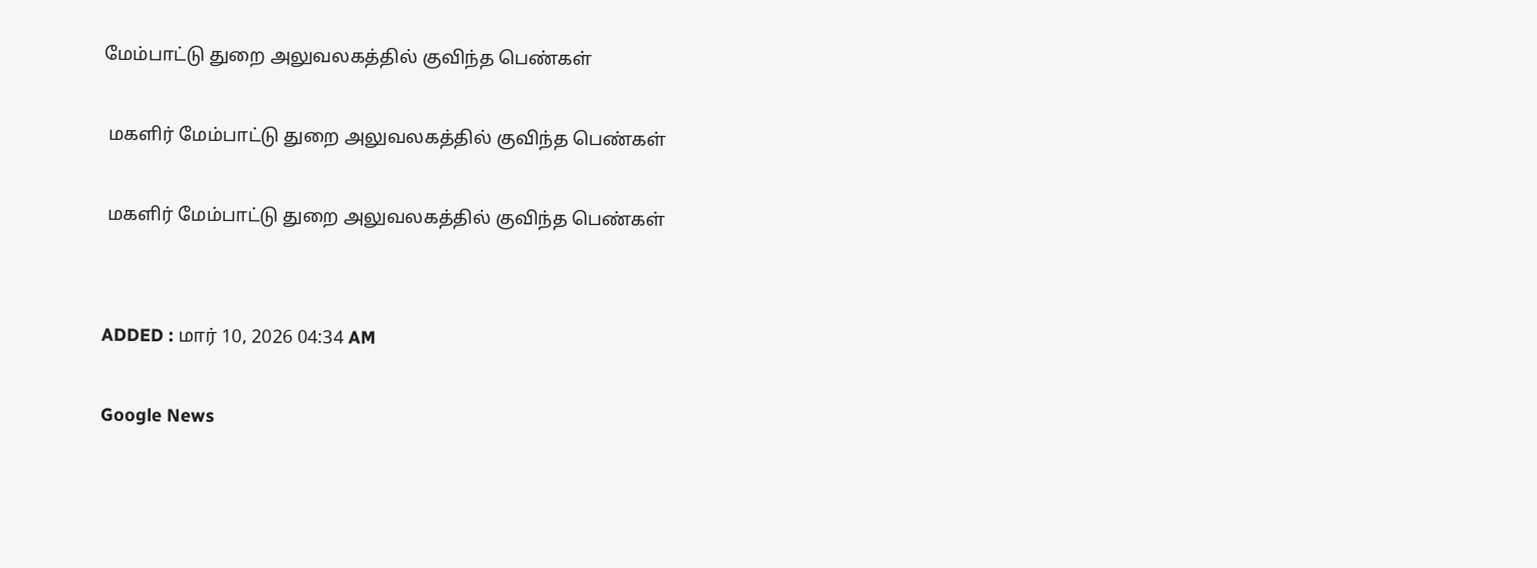மேம்பாட்டு துறை அலுவலகத்தில் குவிந்த பெண்கள்

 மகளிர் மேம்பாட்டு துறை அலுவலகத்தில் குவிந்த பெண்கள்

 மகளிர் மேம்பாட்டு துறை அலுவலகத்தில் குவிந்த பெண்கள்


ADDED : மார் 10, 2026 04:34 AM

Google News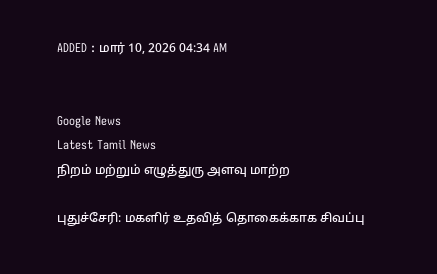ADDED : மார் 10, 2026 04:34 AM


Google News
Latest Tamil News
நிறம் மற்றும் எழுத்துரு அளவு மாற்ற

புதுச்சேரி: மகளிர் உதவித் தொகைக்காக சிவப்பு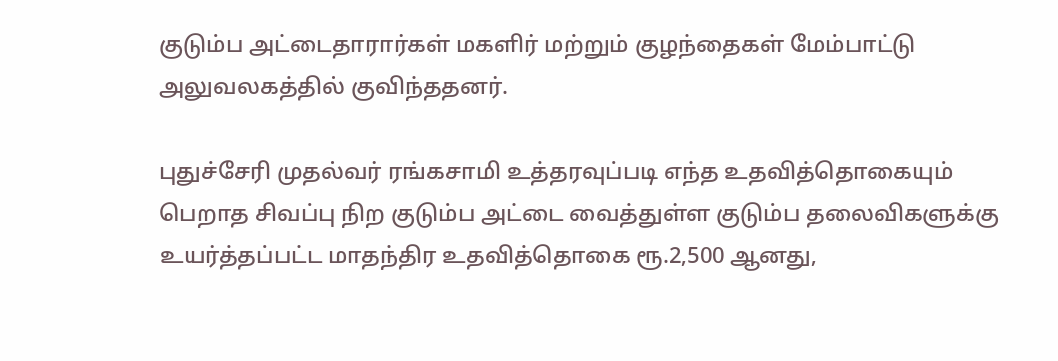குடும்ப அட்டைதாரார்கள் மகளிர் மற்றும் குழந்தைகள் மேம்பாட்டு அலுவலகத்தில் குவிந்ததனர்.

புதுச்சேரி முதல்வர் ரங்கசாமி உத்தரவுப்படி எந்த உதவித்தொகையும் பெறாத சிவப்பு நிற குடும்ப அட்டை வைத்துள்ள குடும்ப தலைவிகளுக்கு உயர்த்தப்பட்ட மாதந்திர உதவித்தொகை ரூ.2,500 ஆனது,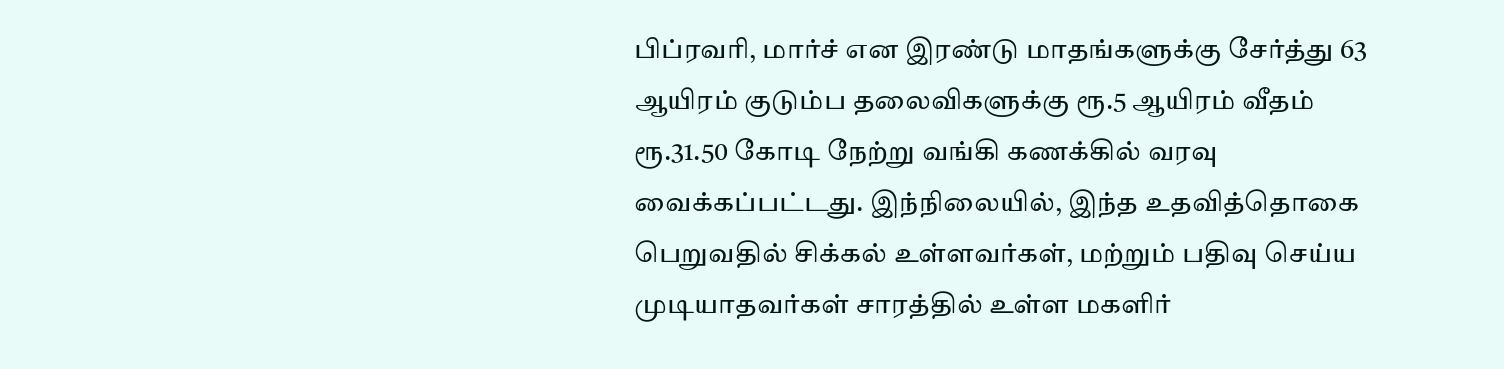பிப்ரவரி, மார்ச் என இரண்டு மாதங்களுக்கு சேர்த்து 63 ஆயிரம் குடும்ப தலைவிகளுக்கு ரூ.5 ஆயிரம் வீதம் ரூ.31.50 கோடி நேற்று வங்கி கணக்கில் வரவு வைக்கப்பட்டது. இந்நிலையில், இந்த உதவித்தொகை பெறுவதில் சிக்கல் உள்ளவர்கள், மற்றும் பதிவு செய்ய முடியாதவர்கள் சாரத்தில் உள்ள மகளிர்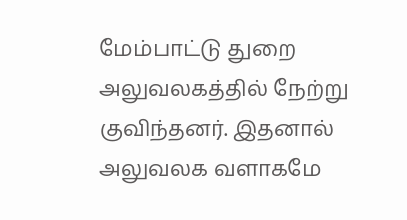மேம்பாட்டு துறை அலுவலகத்தில் நேற்று குவிந்தனர். இதனால் அலுவலக வளாகமே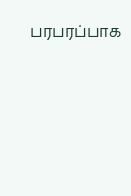பரபரப்பாக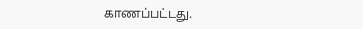காணப்பட்டது.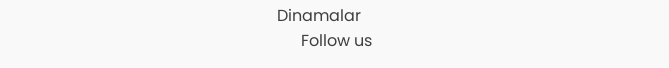Dinamalar
      Follow us